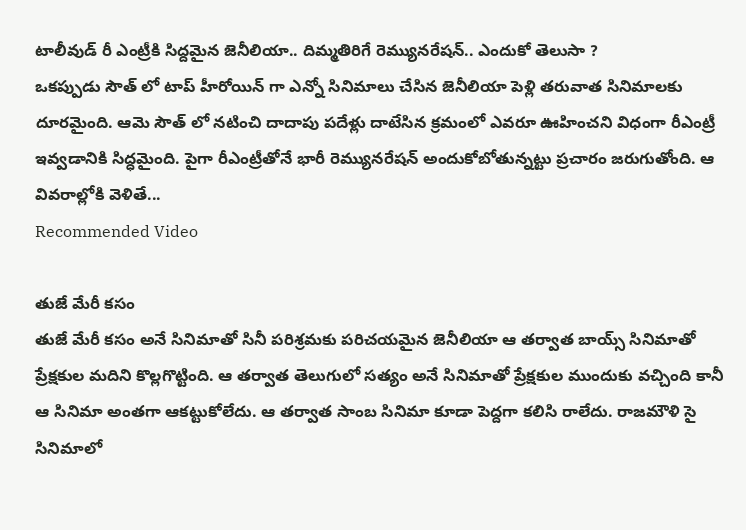టాలీవుడ్ రీ ఎంట్రీకి సిద్దమైన జెనీలియా.. దిమ్మతిరిగే రెమ్యునరేషన్.. ఎందుకో తెలుసా ?
ఒకప్పుడు సౌత్ లో టాప్ హీరోయిన్ గా ఎన్నో సినిమాలు చేసిన జెనీలియా పెళ్లి తరువాత సినిమాలకు దూరమైంది. ఆమె సౌత్ లో నటించి దాదాపు పదేళ్లు దాటేసిన క్రమంలో ఎవరూ ఊహించని విధంగా రీఎంట్రీ ఇవ్వడానికి సిద్ధమైంది. పైగా రీఎంట్రీతోనే భారీ రెమ్యునరేషన్ అందుకోబోతున్నట్టు ప్రచారం జరుగుతోంది. ఆ వివరాల్లోకి వెళితే...
Recommended Video

తుజే మేరీ కసం
తుజే మేరీ కసం అనే సినిమాతో సినీ పరిశ్రమకు పరిచయమైన జెనీలియా ఆ తర్వాత బాయ్స్ సినిమాతో ప్రేక్షకుల మదిని కొల్లగొట్టింది. ఆ తర్వాత తెలుగులో సత్యం అనే సినిమాతో ప్రేక్షకుల ముందుకు వచ్చింది కానీ ఆ సినిమా అంతగా ఆకట్టుకోలేదు. ఆ తర్వాత సాంబ సినిమా కూడా పెద్దగా కలిసి రాలేదు. రాజమౌళి సై సినిమాలో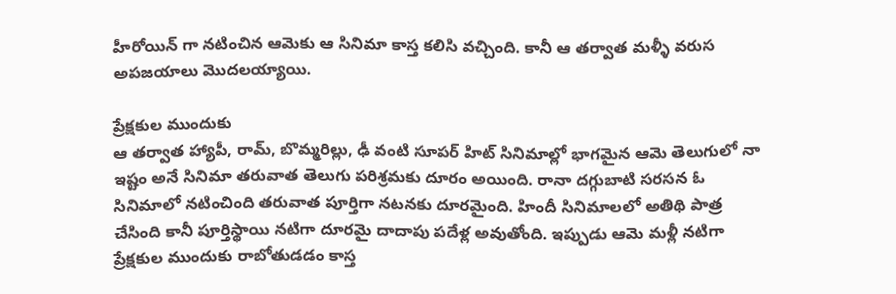హీరోయిన్ గా నటించిన ఆమెకు ఆ సినిమా కాస్త కలిసి వచ్చింది. కానీ ఆ తర్వాత మళ్ళీ వరుస అపజయాలు మొదలయ్యాయి.

ప్రేక్షకుల ముందుకు
ఆ తర్వాత హ్యాపీ, రామ్, బొమ్మరిల్లు, ఢీ వంటి సూపర్ హిట్ సినిమాల్లో భాగమైన ఆమె తెలుగులో నా ఇష్టం అనే సినిమా తరువాత తెలుగు పరిశ్రమకు దూరం అయింది. రానా దగ్గుబాటి సరసన ఓ సినిమాలో నటించింది తరువాత పూర్తిగా నటనకు దూరమైంది. హిందీ సినిమాలలో అతిథి పాత్ర చేసింది కానీ పూర్తిస్థాయి నటిగా దూరమై దాదాపు పదేళ్ల అవుతోంది. ఇప్పుడు ఆమె మళ్లీ నటిగా ప్రేక్షకుల ముందుకు రాబోతుడడం కాస్త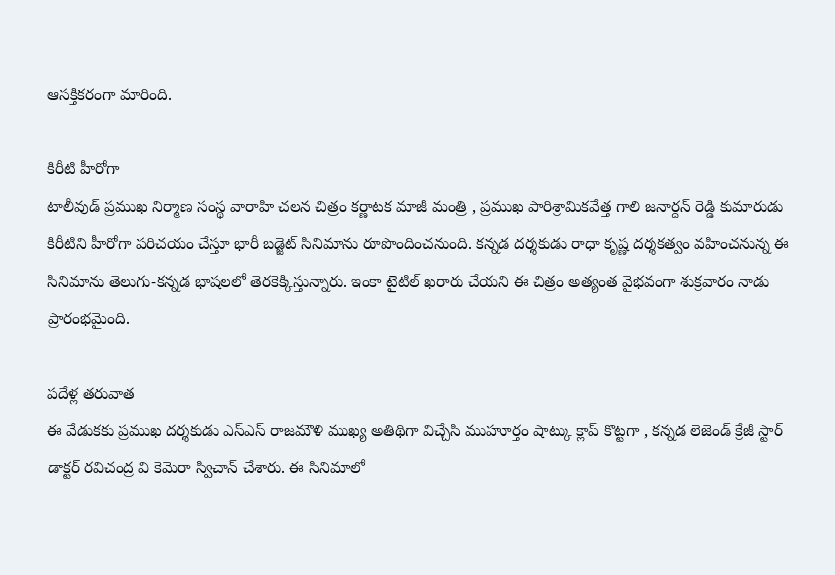ఆసక్తికరంగా మారింది.

కిరీటి హీరోగా
టాలీవుడ్ ప్రముఖ నిర్మాణ సంస్థ వారాహి చలన చిత్రం కర్ణాటక మాజీ మంత్రి , ప్రముఖ పారిశ్రామికవేత్త గాలి జనార్దన్ రెడ్డి కుమారుడు కిరీటిని హీరోగా పరిచయం చేస్తూ భారీ బడ్జెట్ సినిమాను రూపొందించనుంది. కన్నడ దర్శకుడు రాధా కృష్ణ దర్శకత్వం వహించనున్న ఈ సినిమాను తెలుగు-కన్నడ భాషలలో తెరకెక్కిస్తున్నారు. ఇంకా టైటిల్ ఖరారు చేయని ఈ చిత్రం అత్యంత వైభవంగా శుక్రవారం నాడు ప్రారంభమైంది.

పదేళ్ల తరువాత
ఈ వేడుకకు ప్రముఖ దర్శకుడు ఎస్ఎస్ రాజమౌళి ముఖ్య అతిథిగా విచ్చేసి ముహూర్తం షాట్కు క్లాప్ కొట్టగా , కన్నడ లెజెండ్ క్రేజీ స్టార్ డాక్టర్ రవిచంద్ర వి కెమెరా స్విచాన్ చేశారు. ఈ సినిమాలో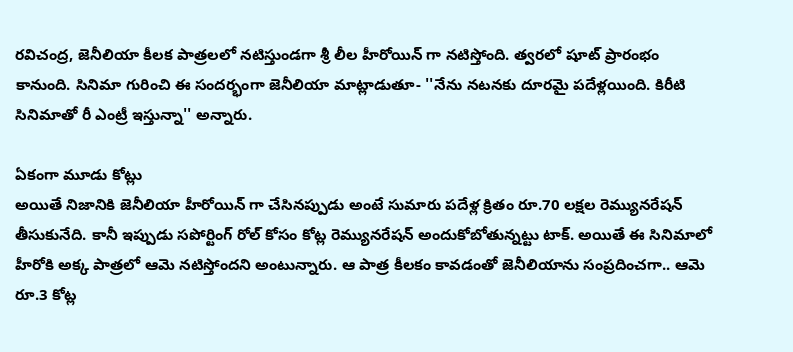రవిచంద్ర, జెనీలియా కీలక పాత్రలలో నటిస్తుండగా శ్రీ లీల హీరోయిన్ గా నటిస్తోంది. త్వరలో షూట్ ప్రారంభం కానుంది. సినిమా గురించి ఈ సందర్భంగా జెనీలియా మాట్లాడుతూ- ''నేను నటనకు దూరమై పదేళ్లయింది. కిరీటి సినిమాతో రీ ఎంట్రీ ఇస్తున్నా'' అన్నారు.

ఏకంగా మూడు కోట్లు
అయితే నిజానికి జెనీలియా హీరోయిన్ గా చేసినప్పుడు అంటే సుమారు పదేళ్ల క్రితం రూ.70 లక్షల రెమ్యునరేషన్ తీసుకునేది. కానీ ఇప్పుడు సపోర్టింగ్ రోల్ కోసం కోట్ల రెమ్యునరేషన్ అందుకోబోతున్నట్టు టాక్. అయితే ఈ సినిమాలో హీరోకి అక్క పాత్రలో ఆమె నటిస్తోందని అంటున్నారు. ఆ పాత్ర కీలకం కావడంతో జెనీలియాను సంప్రదించగా.. ఆమె రూ.3 కోట్ల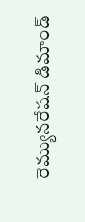రెమ్యునరేషన్ డిమాండ్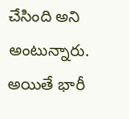చేసింది అని అంటున్నారు. అయితే భారీ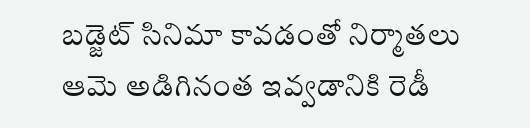బడ్జెట్ సినిమా కావడంతో నిర్మాతలు ఆమె అడిగినంత ఇవ్వడానికి రెడీ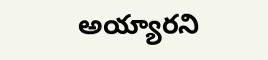అయ్యారని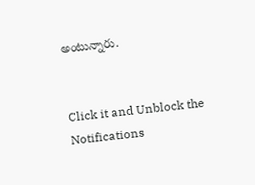అంటున్నారు.


Click it and Unblock the Notifications